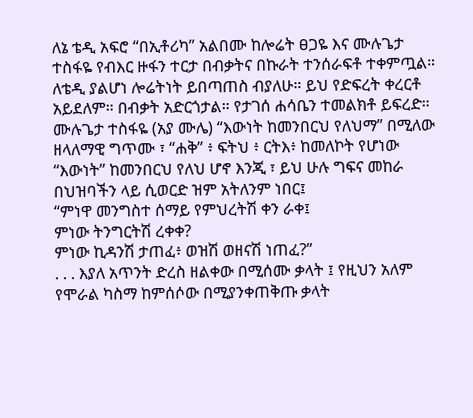ለኔ ቴዲ አፍሮ “በኢቶሪካ” አልበሙ ከሎሬት ፀጋዬ እና ሙሉጌታ ተስፋዬ የብእር ዙፋን ተርታ በብቃትና በኩራት ተንሰራፍቶ ተቀምጧል። ለቴዲ ያልሆነ ሎሬትነት ይበጣጠስ ብያለሁ። ይህ የድፍረት ቀረርቶ አይደለም። በብቃት አድርጎታል። የታገሰ ሐሳቤን ተመልክቶ ይፍረድ።
ሙሉጌታ ተስፋዬ (አያ ሙሌ) “እውነት ከመንበርህ የለህማ” በሚለው ዘላለማዊ ግጥሙ ፣ “ሐቅ” ፥ ፍትህ ፥ ርትእ፥ ከመለኮት የሆነው “እውነት” ከመንበርህ የለህ ሆኖ እንጂ ፣ ይህ ሁሉ ግፍና መከራ በህዝባችን ላይ ሲወርድ ዝም አትለንም ነበር፤
“ምነዋ መንግስተ ሰማይ የምህረትሽ ቀን ራቀ፤
ምነው ትንግርትሽ ረቀቀ?
ምነው ኪዳንሽ ታጠፈ፥ ወዝሽ ወዘናሽ ነጠፈ?”
. . . እያለ አጥንት ድረስ ዘልቀው በሚሰሙ ቃላት ፤ የዚህን አለም የሞራል ካስማ ከምሰሶው በሚያንቀጠቅጡ ቃላት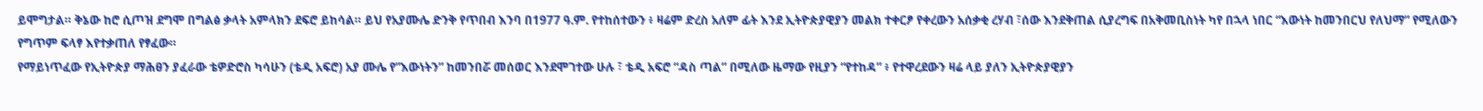ይሞግታል። ቅኔው ከሮ ሲጦዝ ደግሞ በግልፅ ቃላት አምላክን ደፍሮ ይከሳል። ይህ የአያሙሌ ድንቅ የጥበብ እንባ በ1977 ዓ.ም. የተከሰተውን ፥ ዛሬም ድረስ አለም ፊት እንደ ኢትዮጵያዊያን መልክ ተቀርፆ የቀረውን አሰቃቂ ረሃብ ፣ሰው እንደቅጠል ሲያረግፍ በአቅመቢስነት ካየ በኋላ ነበር “እውነት ከመንበርህ የለህማ” የሚለውን የግጥም ፍላፃ እየተቃጠለ የፃፈው።
የማይነጥፈው የኢትዮጵያ ማሕፀን ያፈራው ቴዎድሮስ ካሳሁን (ቴዲ አፍሮ) አያ ሙሌ የ”እውነትን” ከመንበሯ መሰወር እንደሞገተው ሁሉ ፣ ቴዲ አፍሮ “ዳስ ጣል” በሚለው ዜማው የዚያን “የተከዳ” ፥ የተዋረደውን ዛሬ ላይ ያለን ኢትዮጵያዊያን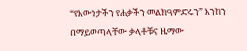“የእውነታችን የሐቃችን መልክዓምድሩን” እንከን በማይወጣላቸው ቃላቶቹና ዜማው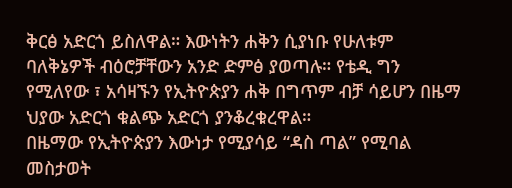ቅርፅ አድርጎ ይስለዋል። እውነትን ሐቅን ሲያነቡ የሁለቱም ባለቅኔዎች ብዕሮቻቸውን አንድ ድምፅ ያወጣሉ። የቴዲ ግን የሚለየው ፣ አሳዛኙን የኢትዮጵያን ሐቅ በግጥም ብቻ ሳይሆን በዜማ ህያው አድርጎ ቁልጭ አድርጎ ያንቆረቁረዋል።
በዜማው የኢትዮጵያን እውነታ የሚያሳይ “ዳስ ጣል” የሚባል መስታወት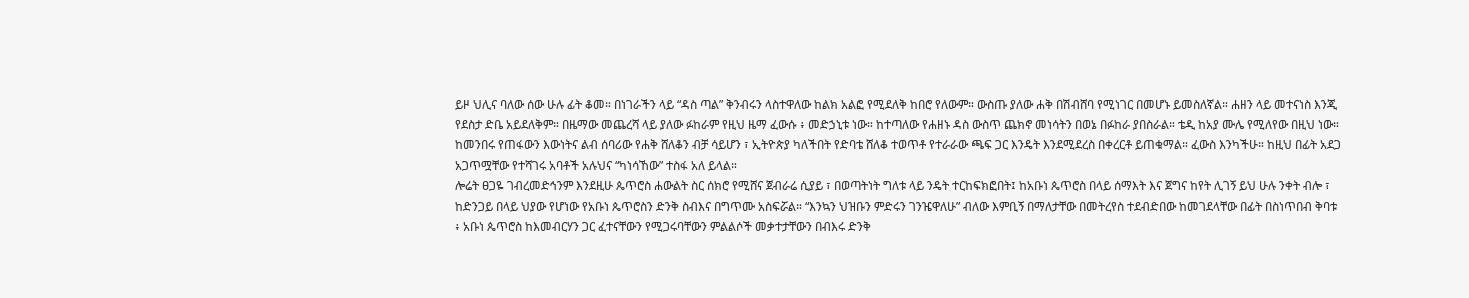ይዞ ህሊና ባለው ሰው ሁሉ ፊት ቆመ። በነገራችን ላይ “ዳስ ጣል” ቅንብሩን ላስተዋለው ከልክ አልፎ የሚደለቅ ከበሮ የለውም። ውስጡ ያለው ሐቅ በሽብሸባ የሚነገር በመሆኑ ይመስለኛል። ሐዘን ላይ መተናነስ እንጂ የደስታ ድቤ አይደለቅም። በዜማው መጨረሻ ላይ ያለው ፉከራም የዚህ ዜማ ፈውሱ ፥ መድኃኒቱ ነው። ከተጣለው የሐዘኑ ዳስ ውስጥ ጨክኖ መነሳትን በወኔ በፉከራ ያበስራል። ቴዲ ከአያ ሙሌ የሚለየው በዚህ ነው። ከመንበሩ የጠፋውን እውነትና ልብ ሰባሪው የሐቅ ሸለቆን ብቻ ሳይሆን ፣ ኢትዮጵያ ካለችበት የድባቴ ሸለቆ ተወጥቶ የተራራው ጫፍ ጋር እንዴት እንደሚደረስ በቀረርቶ ይጠቁማል። ፈውስ እንካችሁ። ከዚህ በፊት አደጋ አጋጥሟቸው የተሻገሩ አባቶች አሉህና “ካነሳኸው” ተስፋ አለ ይላል።
ሎሬት ፀጋዬ ገብረመድኅንም እንደዚሁ ጴጥሮስ ሐውልት ስር ሰክሮ የሚሸና ጀብራሬ ሲያይ ፣ በወጣትነት ግለቱ ላይ ንዴት ተርከፍክፎበት፤ ከአቡነ ጴጥሮስ በላይ ሰማእት እና ጀግና ከየት ሊገኝ ይህ ሁሉ ንቀት ብሎ ፣ ከድንጋይ በላይ ህያው የሆነው የአቡነ ጴጥሮስን ድንቅ ስብእና በግጥሙ አስፍሯል። “እንኳን ህዝቡን ምድሩን ገንዤዋለሁ” ብለው እምቢኝ በማለታቸው በመትረየስ ተደብድበው ከመገደላቸው በፊት በስነጥበብ ቅባቱ ፥ አቡነ ጴጥሮስ ከእመብርሃን ጋር ፈተናቸውን የሚጋሩባቸውን ምልልሶች መቃተታቸውን በብእሩ ድንቅ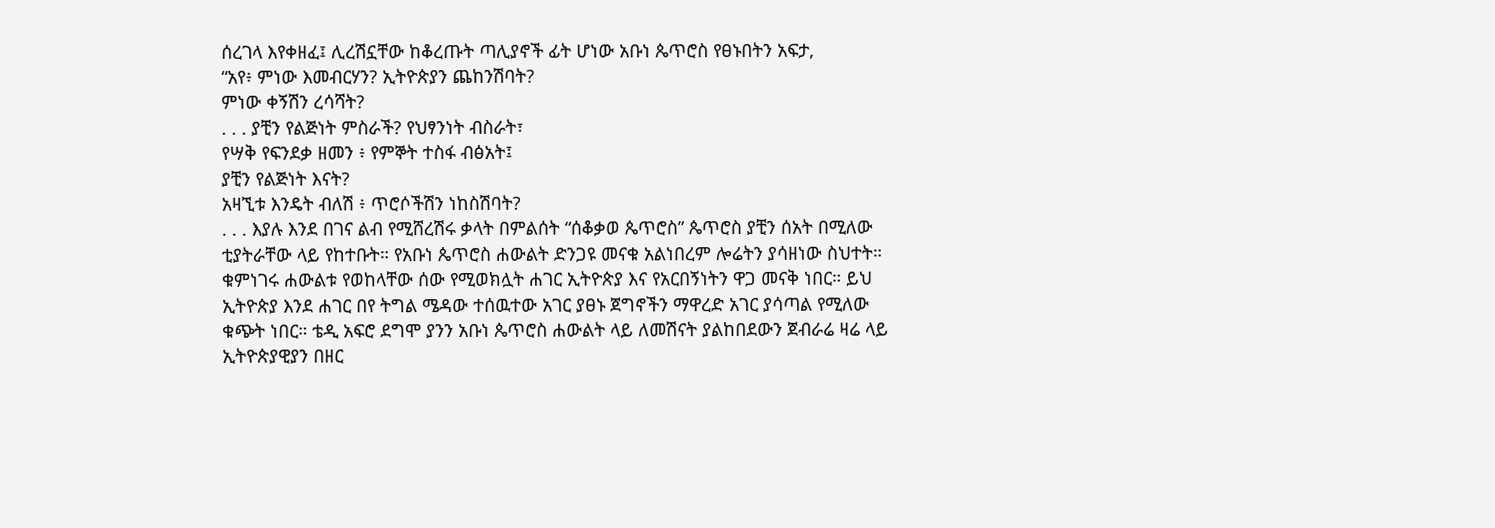ሰረገላ እየቀዘፈ፤ ሊረሽኗቸው ከቆረጡት ጣሊያኖች ፊት ሆነው አቡነ ጴጥሮስ የፀኑበትን አፍታ,
“አየ፥ ምነው እመብርሃን? ኢትዮጵያን ጨከንሽባት?
ምነው ቀኝሽን ረሳሻት?
. . . ያቺን የልጅነት ምስራች? የህፃንነት ብስራት፣
የሣቅ የፍንደቃ ዘመን ፥ የምኞት ተስፋ ብፅአት፤
ያቺን የልጅነት እናት?
አዛኚቱ እንዴት ብለሽ ፥ ጥሮሶችሽን ነከስሽባት?
. . . እያሉ እንደ በገና ልብ የሚሸረሽሩ ቃላት በምልሰት “ሰቆቃወ ጴጥሮስ” ጴጥሮስ ያቺን ሰአት በሚለው ቲያትራቸው ላይ የከተቡት። የአቡነ ጴጥሮስ ሐውልት ድንጋዩ መናቁ አልነበረም ሎሬትን ያሳዘነው ስህተት። ቁምነገሩ ሐውልቱ የወከላቸው ሰው የሚወክሏት ሐገር ኢትዮጵያ እና የአርበኝነትን ዋጋ መናቅ ነበር። ይህ ኢትዮጵያ እንደ ሐገር በየ ትግል ሜዳው ተሰዉተው አገር ያፀኑ ጀግኖችን ማዋረድ አገር ያሳጣል የሚለው ቁጭት ነበር። ቴዲ አፍሮ ደግሞ ያንን አቡነ ጴጥሮስ ሐውልት ላይ ለመሽናት ያልከበደውን ጀብራሬ ዛሬ ላይ ኢትዮጵያዊያን በዘር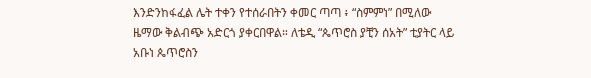እንድንከፋፈል ሌት ተቀን የተሰራበትን ቀመር ጣጣ ፥ “ስምምነ” በሚለው ዜማው ቅልብጭ አድርጎ ያቀርበዋል። ለቴዲ “ጴጥሮስ ያቺን ሰአት” ቲያትር ላይ አቡነ ጴጥሮስን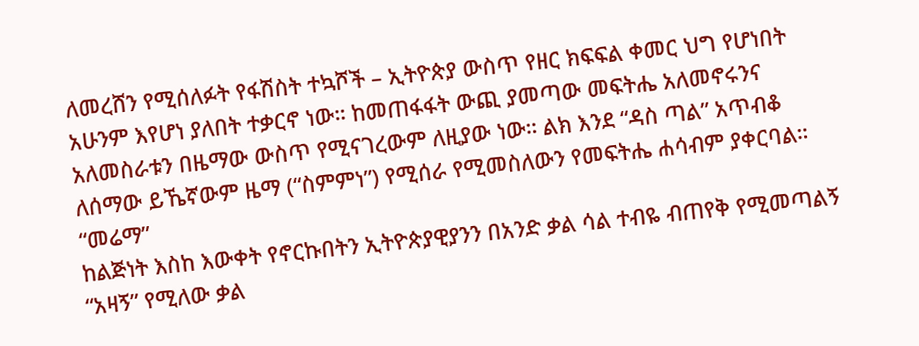ለመረሸን የሚሰለፉት የፋሽስት ተኳሾች – ኢትዮጵያ ውስጥ የዘር ክፍፍል ቀመር ህግ የሆነበት አሁንም እየሆነ ያለበት ተቃርኖ ነው። ከመጠፋፋት ውጪ ያመጣው መፍትሔ አለመኖሩንና አለመስራቱን በዜማው ውስጥ የሚናገረውም ለዚያው ነው። ልክ እንደ “ዳስ ጣል” አጥብቆ ለሰማው ይኼኛውም ዜማ (“ስምምነ”) የሚሰራ የሚመስለውን የመፍትሔ ሐሳብም ያቀርባል።
“መሬማ”
ከልጅነት እስከ እውቀት የኖርኩበትን ኢትዮጵያዊያንን በአንድ ቃል ሳል ተብዬ ብጠየቅ የሚመጣልኝ “አዛኝ” የሚለው ቃል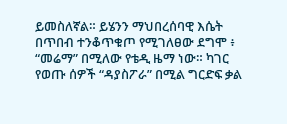ይመስለኛል። ይሄንን ማህበረሰባዊ እሴት በጥበብ ተንቆጥቁጦ የሚገለፀው ደግሞ ፥ “መሬማ” በሚለው የቴዲ ዜማ ነው። ካገር የወጡ ሰዎች “ዳያስፖራ” በሚል ግርድፍ ቃል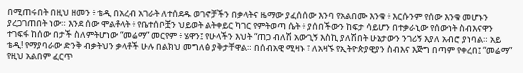በሚጠሩበት በዚህ ዘመን ፥ ቴዲ በአረብ አገራት ለተሰደዱ ወገኖቻችን በቃላትና ዜማው ያፈሰሰው እንባ የአልበሙ እንቁ ፥ እርሱንም የሰው እንቁ መሆኑን ያረጋገጠበት ነው። እንደ ሰው ሞልቶላት ፥ የቤተሰቦቿን ህይወት ልትቀይር ካገር የምትወጣ ሴት ፥ ያሰበችውን ከፍታ ሳይሆን በተቃራኒው የሰውነት ስብእናዋን ተገፍፋ ከሰው በታች ስለምትሆነው “መሬማ” መርየም ፥ ሄዋን፤ የሁላችን እህት “ጠጋ ብለሽ አውጊኝ እስኪ ያለሽበት ሁኔታውን ንገሪኝ እያለ አብሮ ያነባል። አይ ቴዲ! የማያባራው ድንቅ ብቃትህን ቃላቶች ሁሉ በልክህ መግለፅ ያቅታቸዋል። በሰብአዊ ሚዛኑ ፣ ለአዛኙ የኢትዮጵያዊያን ስብእና እጅግ በጣም የቀረበ፤ “መሬማ” የዚህ አልበም ፈርጥ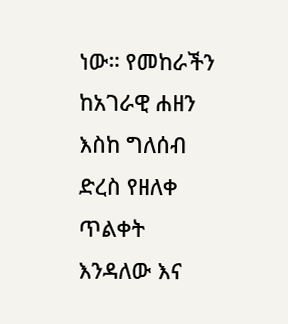ነው። የመከራችን ከአገራዊ ሐዘን እስከ ግለሰብ ድረስ የዘለቀ ጥልቀት እንዳለው እና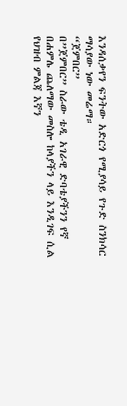እንዳሰቃየን ፍንትው አድርጎ የሚያሳይ የጉድ ስንክሳር ማሳያው ነው መሬማ።
“ጀምበር”
በ”ጀምበር” ስራው ቴዲ አገራዊ ድባቴያችንን የኛ በሐምሌ ጨለማው መስሎ ከላያችን ላይ እንዲገፍ ሲል የህዝብ ምልጃ እኛን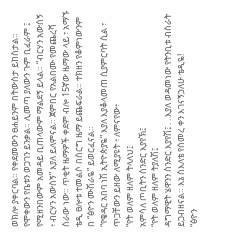ወክሎ ያቀርባል። የቀደመውን ፀሐይንም በትውስታ ይከስታል። የሞቀውን የቤቱን ወጋገን ይንቃል። ሊመጣ ያለውን ጉም ቢፈራም ፤ የሚዘንበውም አመዳይ ቢጠላውም ማልደኝ ይላል። “ብርሃን አውሰኝ ፥ ብርሃን አውሰኝ” እያለ ይለምናል። ጀምበር የአልበሙ የመጨረሻ ስራው ነው። ጥቂት ዜማዎች ቀደም ብሎ 15ኛው ዜማው ላይ ፣ አማኙ ቴዲ ፀሎቱ ተመልሶ በሰርግ ዜማ ይጨፍራል። ተክዘን የቆምነውንም በ “ፅዮን ሙሽራዬ” ይወርፈናል።
“የቄዳር አበባ ነሽ ኢትዮጵያዬ” እያለ እያቆላመጠ ሲያምርባት ሲል ፣ ጥጋቸውን ይዘው ለሚያዩት ፥ ለምናየው፥
“የት ወለም ዘለም ትላለህ፤
አምሳለ ጦቢትን ስንድር እያየኽ፤
“የት ወለም ዘለም ትያለሽ፤
ዳግማዊት ሄዋንን ስንድር እያየሽ፤ . . እያለ ወዳመነው የትንቢቱ ብስራት ይጋብዘናል። እኔ ስእለቴ የሰመረ ቀን እገናኝኃለሁ ቴዲዬ!
“ፅዮን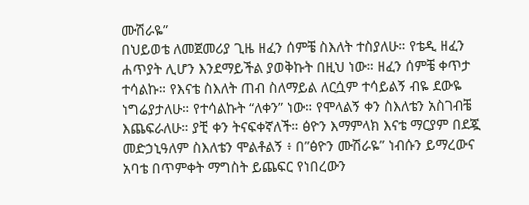ሙሽራዬ”
በህይወቴ ለመጀመሪያ ጊዜ ዘፈን ሰምቼ ስእለት ተስያለሁ። የቴዲ ዘፈን ሐጥያት ሊሆን እንደማይችል ያወቅኩት በዚህ ነው። ዘፈን ሰምቼ ቀጥታ ተሳልኩ። የእናቴ ስእለት ጠብ ስለማይል ለርሷም ተሳይልኝ ብዬ ደውዬ ነግሬያታለሁ። የተሳልኩት “ለቀን” ነው። የሞላልኝ ቀን ስእለቴን አስገብቼ እጨፍራለሁ። ያቺ ቀን ትናፍቀኛለች። ፅዮን እማምላክ እናቴ ማርያም በደጇ መድኃኒዓለም ስእለቴን ሞልቶልኝ ፥ በ”ፅዮን ሙሽራዬ” ነብሱን ይማረውና አባቴ በጥምቀት ማግስት ይጨፍር የነበረውን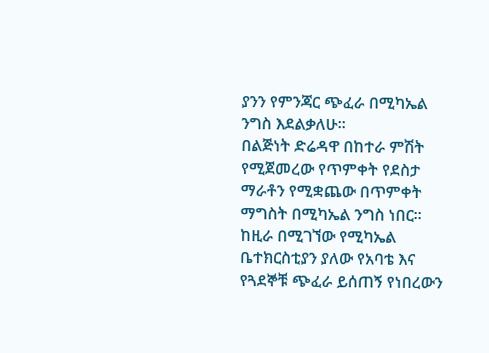ያንን የምንጃር ጭፈራ በሚካኤል ንግስ እደልቃለሁ።
በልጅነት ድሬዳዋ በከተራ ምሽት የሚጀመረው የጥምቀት የደስታ ማራቶን የሚቋጨው በጥምቀት ማግስት በሚካኤል ንግስ ነበር። ከዚራ በሚገኘው የሚካኤል ቤተክርስቲያን ያለው የአባቴ እና የጓደኞቹ ጭፈራ ይሰጠኝ የነበረውን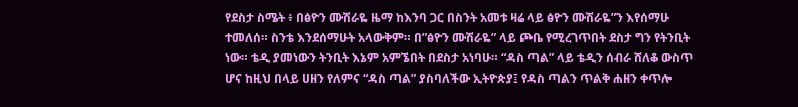የደስታ ስሜት ፥ በፅዮን ሙሽራዬ ዜማ ከእንባ ጋር በስንት አመቱ ዛሬ ላይ ፅዮን ሙሽራዬ”ን እየሰማሁ ተመለሰ። ስንቴ እንደሰማሁት አላውቅም። በ”ፅዮን ሙሽራዬ” ላይ ጮቤ የሚረገጥበት ደስታ ግን የትንቢት ነው። ቴዲ ያመነውን ትንቢት እኔም አምኜበት በደስታ አነባሁ። “ዳስ ጣል” ላይ ቴዲን ሰብራ ሸለቆ ውስጥ ሆና ከዚህ በላይ ሀዘን የለምና “ዳስ ጣል” ያስባለችው ኢትዮጵያ፤ የዳስ ጣልን ጥልቅ ሐዘን ቀጥሎ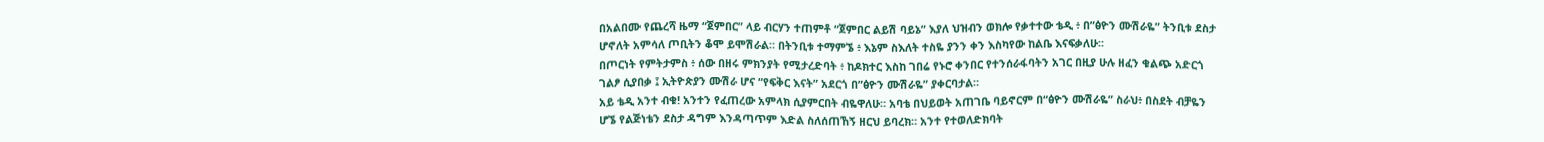በአልበሙ የጨረሻ ዜማ “ጀምበር” ላይ ብርሃን ተጠምቶ “ጀምበር ልይሽ ባይኔ” እያለ ህዝብን ወክሎ የቃተተው ቴዲ ፥ በ”ፅዮን ሙሽራዬ” ትንቢቱ ደስታ ሆኖለት አምሳለ ጦቢትን ቆሞ ይሞሽራል። በትንቢቱ ተማምኜ ፥ እኔም ስእለት ተስዬ ያንን ቀን እስካየው ከልቤ እናፍቃለሁ።
በጦርነት የምትታምስ ፥ ሰው በዘሩ ምክንያት የሚታረድባት ፥ ከዶክተር እስከ ገበሬ የኑሮ ቀንበር የተንሰራፋባትን አገር በዚያ ሁሉ ዘፈን ቁልጭ አድርጎ ገልፆ ሲያበቃ ፤ ኢትዮጵያን ሙሽራ ሆና “የፍቅር እናት” አደርጎ በ”ፅዮን ሙሽራዬ” ያቀርባታል።
አይ ቴዲ አንተ ብቁ! አንተን የፈጠረው አምላክ ሲያምርበት ብዬዋለሁ። አባቴ በህይወት አጠገቤ ባይኖርም በ“ፅዮን ሙሽራዬ” ስራህ፥ በስደት ብቻዬን ሆኜ የልጅነቴን ደስታ ዳግም እንዳጣጥም እድል ስለሰጠኸኝ ዘርህ ይባረክ። አንተ የተወለድክባት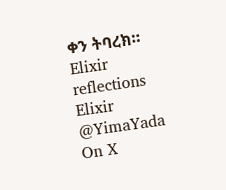ቀን ትባረክ።
Elixir reflections
Elixir @YimaYada On X